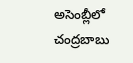అసెంబ్లీలో చంద్రబాబు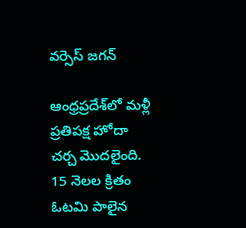వర్సెస్ జగన్

ఆంధ్రప్రదేశ్‌లో మళ్లీ ప్రతిపక్ష హోదా చర్చ మొదలైంది. 15 నెలల క్రితం ఓటమి పాలైన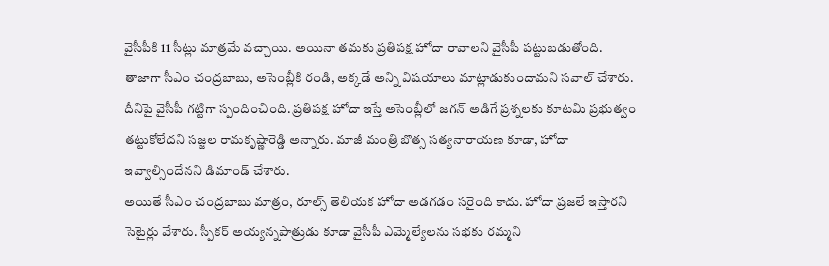వైసీపీకి 11 సీట్లు మాత్రమే వచ్చాయి. అయినా తమకు ప్రతిపక్ష హోదా రావాలని వైసీపీ పట్టుబడుతోంది.
తాజాగా సీఎం చంద్రబాబు, అసెంబ్లీకి రండి, అక్కడే అన్ని విషయాలు మాట్లాడుకుందామని సవాల్ చేశారు. దీనిపై వైసీపీ గట్టిగా స్పందించింది. ప్రతిపక్ష హోదా ఇస్తే అసెంబ్లీలో జగన్ అడిగే ప్రశ్నలకు కూటమి ప్రభుత్వం తట్టుకోలేదని సజ్జల రామకృష్ణారెడ్డి అన్నారు. మాజీ మంత్రి బొత్స సత్యనారాయణ కూడా, హోదా ఇవ్వాల్సిందేనని డిమాండ్ చేశారు.
అయితే సీఎం చంద్రబాబు మాత్రం, రూల్స్ తెలియక హోదా అడగడం సరైంది కాదు. హోదా ప్రజలే ఇస్తారని సెటైర్లు వేశారు. స్పీకర్ అయ్యన్నపాత్రుడు కూడా వైసీపీ ఎమ్మెల్యేలను సభకు రమ్మని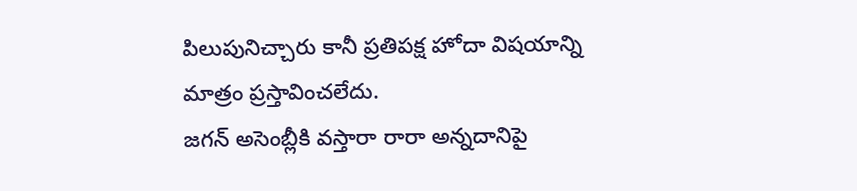పిలుపునిచ్చారు కానీ ప్రతిపక్ష హోదా విషయాన్ని మాత్రం ప్రస్తావించలేదు.
జగన్ అసెంబ్లీకి వస్తారా రారా అన్నదానిపై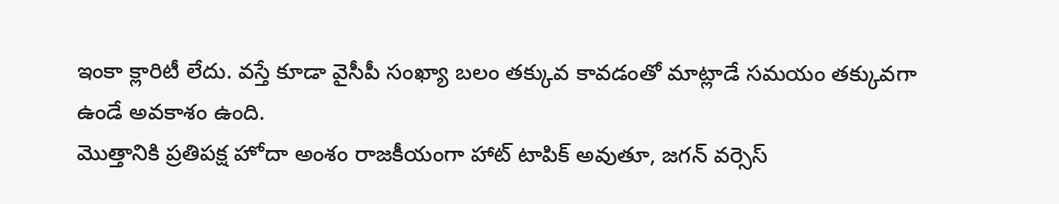ఇంకా క్లారిటీ లేదు. వస్తే కూడా వైసీపీ సంఖ్యా బలం తక్కువ కావడంతో మాట్లాడే సమయం తక్కువగా ఉండే అవకాశం ఉంది.
మొత్తానికి ప్రతిపక్ష హోదా అంశం రాజకీయంగా హాట్ టాపిక్ అవుతూ, జగన్ వర్సెస్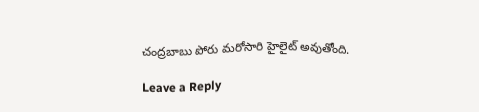చంద్రబాబు పోరు మరోసారి హైలైట్ అవుతోంది.

Leave a Reply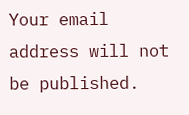Your email address will not be published.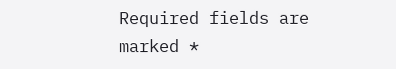Required fields are marked *